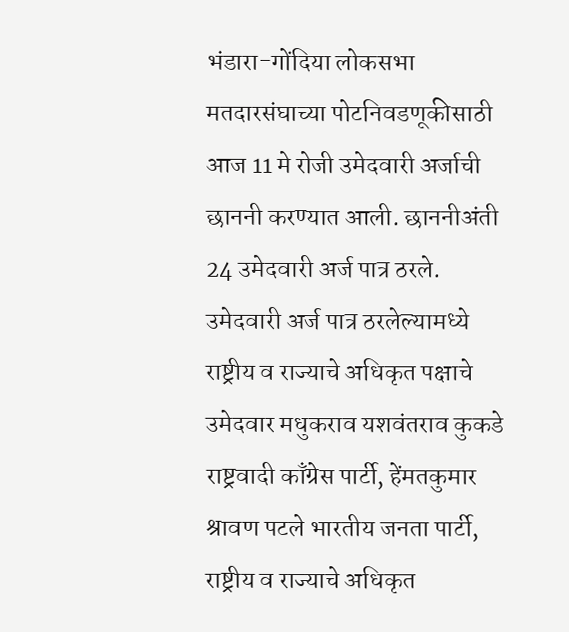भंडारा-गोंदिया लोकसभा मतदारसंघाच्या पोटनिवडणूकीसाठी आज 11 मे रोजी उमेदवारी अर्जाची छाननी करण्यात आली. छाननीअंती 24 उमेदवारी अर्ज पात्र ठरले. उमेदवारी अर्ज पात्र ठरलेल्यामध्ये राष्ट्रीय व राज्याचे अधिकृत पक्षाचे उमेदवार मधुकराव यशवंतराव कुकडे राष्ट्रवादी काँग्रेस पार्टी, हेंमतकुमार श्रावण पटले भारतीय जनता पार्टी, राष्ट्रीय व राज्याचे अधिकृत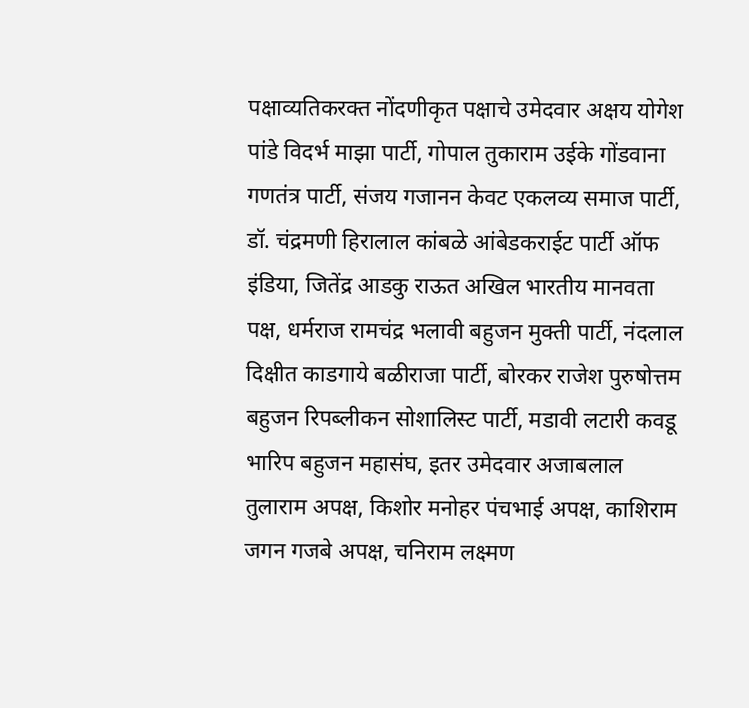पक्षाव्यतिकरक्त नोंदणीकृत पक्षाचे उमेदवार अक्षय योगेश पांडे विदर्भ माझा पार्टी, गोपाल तुकाराम उईके गोंडवाना गणतंत्र पार्टी, संजय गजानन केवट एकलव्य समाज पार्टी, डॉ. चंद्रमणी हिरालाल कांबळे आंबेडकराईट पार्टी ऑफ इंडिया, जितेंद्र आडकु राऊत अखिल भारतीय मानवता पक्ष, धर्मराज रामचंद्र भलावी बहुजन मुक्ती पार्टी, नंदलाल दिक्षीत काडगाये बळीराजा पार्टी, बोरकर राजेश पुरुषोत्तम बहुजन रिपब्लीकन सोशालिस्ट पार्टी, मडावी लटारी कवडू भारिप बहुजन महासंघ, इतर उमेदवार अजाबलाल तुलाराम अपक्ष, किशोर मनोहर पंचभाई अपक्ष, काशिराम जगन गजबे अपक्ष, चनिराम लक्ष्मण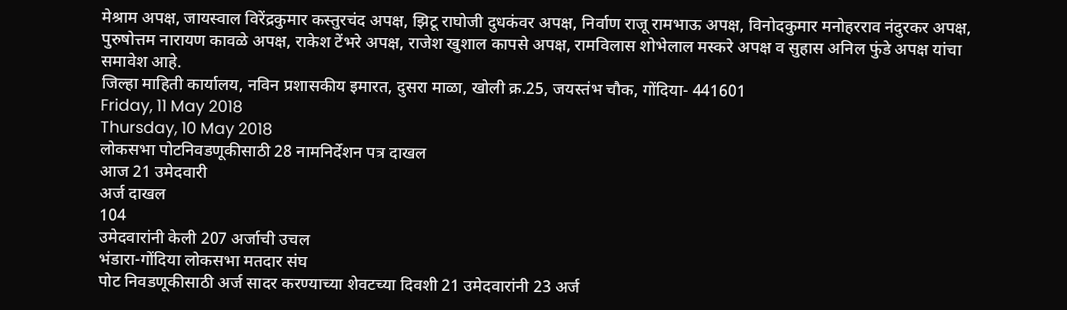मेश्राम अपक्ष, जायस्वाल विरेंद्रकुमार कस्तुरचंद अपक्ष, झिटू राघोजी दुधकंवर अपक्ष, निर्वाण राजू रामभाऊ अपक्ष, विनोदकुमार मनोहरराव नंदुरकर अपक्ष, पुरुषोत्तम नारायण कावळे अपक्ष, राकेश टेंभरे अपक्ष, राजेश खुशाल कापसे अपक्ष, रामविलास शोभेलाल मस्करे अपक्ष व सुहास अनिल फुंडे अपक्ष यांचा समावेश आहे.
जिल्हा माहिती कार्यालय, नविन प्रशासकीय इमारत, दुसरा माळा, खोली क्र.25, जयस्तंभ चौक, गोंदिया- 441601
Friday, 11 May 2018
Thursday, 10 May 2018
लोकसभा पोटनिवडणूकीसाठी 28 नामनिर्देशन पत्र दाखल
आज 21 उमेदवारी
अर्ज दाखल
104
उमेदवारांनी केली 207 अर्जाची उचल
भंडारा-गोंदिया लोकसभा मतदार संघ
पोट निवडणूकीसाठी अर्ज सादर करण्याच्या शेवटच्या दिवशी 21 उमेदवारांनी 23 अर्ज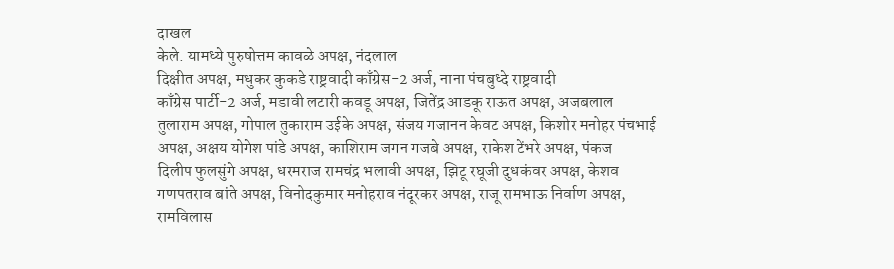दाखल
केले. यामध्ये पुरुषोत्तम कावळे अपक्ष, नंदलाल
दिक्षीत अपक्ष, मधुकर कुकडे राष्ट्रवादी काँग्रेस-2 अर्ज, नाना पंचबुध्दे राष्ट्रवादी
काँग्रेस पार्टी-2 अर्ज, मडावी लटारी कवडू अपक्ष, जितेंद्र आडकू राऊत अपक्ष, अजबलाल
तुलाराम अपक्ष, गोपाल तुकाराम उईके अपक्ष, संजय गजानन केवट अपक्ष, किशोर मनोहर पंचभाई
अपक्ष, अक्षय योगेश पांडे अपक्ष, काशिराम जगन गजबे अपक्ष, राकेश टेंभरे अपक्ष, पंकज
दिलीप फुलसुंगे अपक्ष, धरमराज रामचंद्र भलावी अपक्ष, झिटू रघूजी दुधकंवर अपक्ष, केशव
गणपतराव बांते अपक्ष, विनोदकुमार मनोहराव नंदूरकर अपक्ष, राजू रामभाऊ निर्वाण अपक्ष,
रामविलास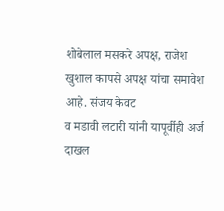शोबेलाल मसकरे अपक्ष, राजेश खुशाल कापसे अपक्ष यांचा समावेश आहे. संजय केवट
व मडावी लटारी यांनी यापूर्वीही अर्ज दाखल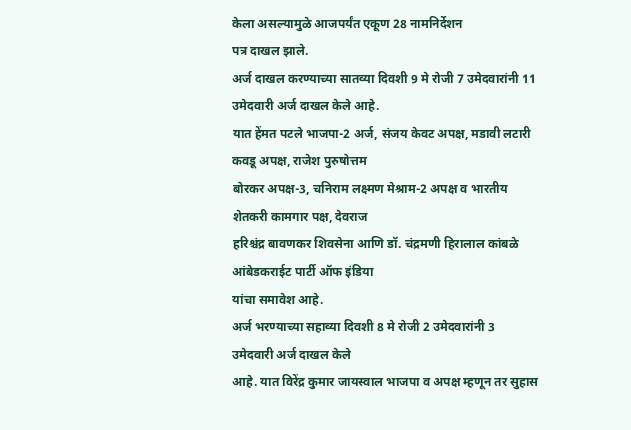केला असल्यामुळे आजपर्यंत एकूण 28 नामनिर्देशन
पत्र दाखल झाले.
अर्ज दाखल करण्याच्या सातव्या दिवशी 9 मे रोजी 7 उमेदवारांनी 11 उमेदवारी अर्ज दाखल केले आहे.
यात हेंमत पटले भाजपा-2 अर्ज, संजय केवट अपक्ष, मडावी लटारी कवडू अपक्ष, राजेश पुरुषोत्तम
बोरकर अपक्ष-3, चनिराम लक्ष्मण मेश्राम-2 अपक्ष व भारतीय शेतकरी कामगार पक्ष, देवराज
हरिश्चंद्र बावणकर शिवसेना आणि डॉ. चंद्रमणी हिरालाल कांबळे आंबेडकराईट पार्टी ऑफ इंडिया
यांचा समावेश आहे.
अर्ज भरण्याच्या सहाव्या दिवशी 8 मे रोजी 2 उमेदवारांनी 3 उमेदवारी अर्ज दाखल केले
आहे. यात विरेंद्र कुमार जायस्वाल भाजपा व अपक्ष म्हणून तर सुहास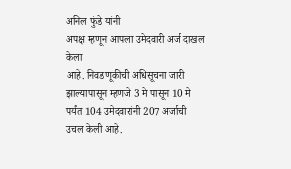अनिल फुंडे यांनी
अपक्ष म्हणून आपला उमेदवारी अर्ज दाखल केला
आहे. निवडणूकीची अधिसूचना जारी झाल्यापासून म्हणजे 3 मे पासून 10 मे पर्यंत 104 उमेदवारांनी 207 अर्जाची
उचल केली आहे.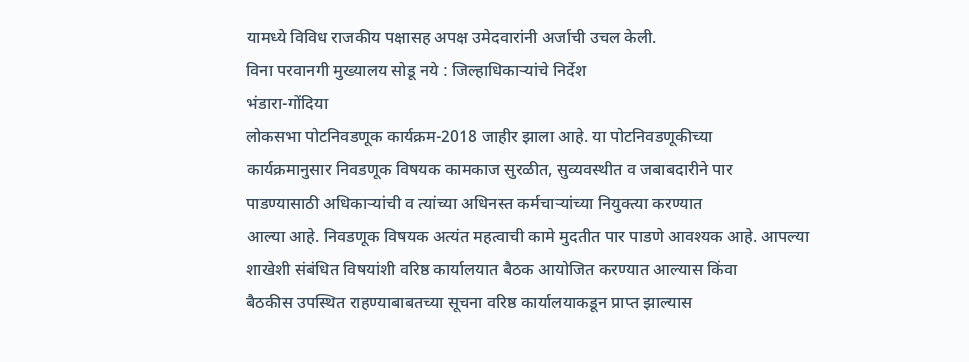यामध्ये विविध राजकीय पक्षासह अपक्ष उमेदवारांनी अर्जाची उचल केली.
विना परवानगी मुख्यालय सोडू नये : जिल्हाधिकाऱ्यांचे निर्देश
भंडारा-गोंदिया
लोकसभा पोटनिवडणूक कार्यक्रम-2018 जाहीर झाला आहे. या पोटनिवडणूकीच्या
कार्यक्रमानुसार निवडणूक विषयक कामकाज सुरळीत, सुव्यवस्थीत व जबाबदारीने पार
पाडण्यासाठी अधिकाऱ्यांची व त्यांच्या अधिनस्त कर्मचाऱ्यांच्या नियुक्त्या करण्यात
आल्या आहे. निवडणूक विषयक अत्यंत महत्वाची कामे मुदतीत पार पाडणे आवश्यक आहे. आपल्या
शाखेशी संबंधित विषयांशी वरिष्ठ कार्यालयात बैठक आयोजित करण्यात आल्यास किंवा
बैठकीस उपस्थित राहण्याबाबतच्या सूचना वरिष्ठ कार्यालयाकडून प्राप्त झाल्यास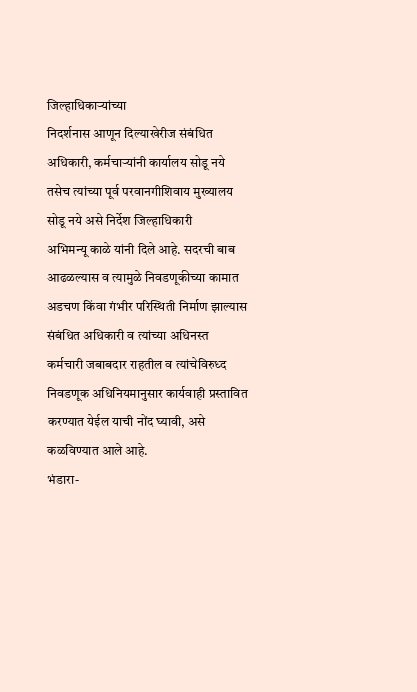जिल्हाधिकाऱ्यांच्या
निदर्शनास आणून दिल्याखेरीज संबंधित अधिकारी, कर्मचाऱ्यांनी कार्यालय सोडू नये
तसेच त्यांच्या पूर्व परवानगीशिवाय मुख्यालय सोडू नये असे निर्देश जिल्हाधिकारी
अभिमन्यू काळे यांनी दिले आहे. सदरची बाब आढळल्यास व त्यामुळे निवडणूकीच्या कामात
अडचण किंवा गंभीर परिस्थिती निर्माण झाल्यास संबंधित अधिकारी व त्यांच्या अधिनस्त
कर्मचारी जबाबदार राहतील व त्यांचेविरुध्द निवडणूक अधिनियमानुसार कार्यवाही प्रस्तावित
करण्यात येईल याची नोंद घ्यावी, असे कळविण्यात आले आहे.
भंडारा-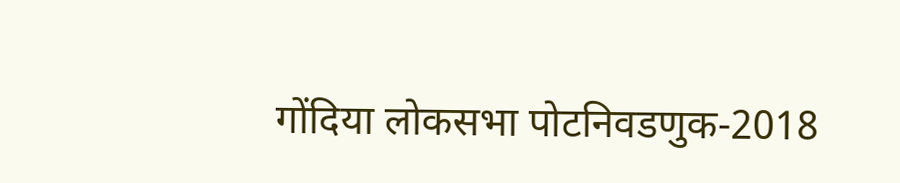गोंदिया लोकसभा पोटनिवडणुक-2018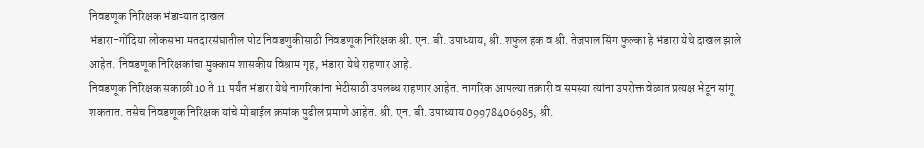निवडणूक निरिक्षक भंडाऱ्यात दाखल
भंडारा-गोंदिया लोकसभा मतदारसंघातील पोट निवडणुकीसाठी निवडणूक निरिक्षक श्री. एन. बी. उपाध्याय, श्री. शफुल हक व श्री. तेजपाल सिंग फुल्का हे भंडारा येथे दाखल झाले आहेत. निवडणूक निरिक्षकांचा मुक्काम शासकीय विश्राम गृह, भंडारा येथे राहणार आहे.
निवडणूक निरिक्षक सकाळी 10 ते 11 पर्यंत भंडारा येथे नागरिकांना भेटीसाठी उपलब्ध राहणार आहेत. नागरिक आपल्या तक्रारी व समस्या त्यांना उपरोक्त वेळात प्रत्यक्ष भेटून सांगू शकतात. तसेच निवडणूक निरिक्षक यांचे मोबाईल क्रमांक पुढील प्रमाणे आहेत. श्री. एन. बी. उपाध्याय 09978406985, श्री.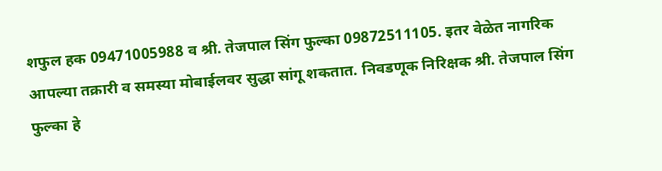शफुल हक 09471005988 व श्री. तेजपाल सिंग फुल्का 09872511105. इतर वेळेत नागरिक आपल्या तक्रारी व समस्या मोबाईलवर सुद्धा सांगू शकतात. निवडणूक निरिक्षक श्री. तेजपाल सिंग फुल्का हे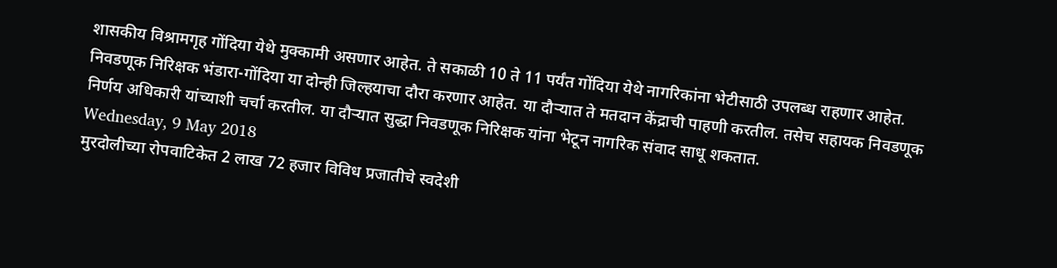शासकीय विश्रामगृह गोंदिया येथे मुक्कामी असणार आहेत. ते सकाळी 10 ते 11 पर्यंत गोंदिया येथे नागरिकांना भेटीसाठी उपलब्ध राहणार आहेत.
निवडणूक निरिक्षक भंडारा-गोंदिया या दोन्ही जिल्हयाचा दौरा करणार आहेत. या दौऱ्यात ते मतदान केंद्राची पाहणी करतील. तसेच सहायक निवडणूक निर्णय अधिकारी यांच्याशी चर्चा करतील. या दौऱ्यात सुद्धा निवडणूक निरिक्षक यांना भेटून नागरिक संवाद साधू शकतात.
Wednesday, 9 May 2018
मुरदोलीच्या रोपवाटिकेत 2 लाख 72 हजार विविध प्रजातीचे स्वदेशी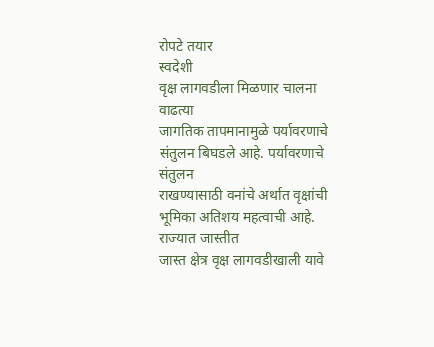रोपटे तयार
स्वदेशी
वृक्ष लागवडीला मिळणार चालना
वाढत्या
जागतिक तापमानामुळे पर्यावरणाचे संतुलन बिघडले आहे. पर्यावरणाचे संतुलन
राखण्यासाठी वनांचे अर्थात वृक्षांची भूमिका अतिशय महत्वाची आहे. राज्यात जास्तीत
जास्त क्षेत्र वृक्ष लागवडीखाली यावे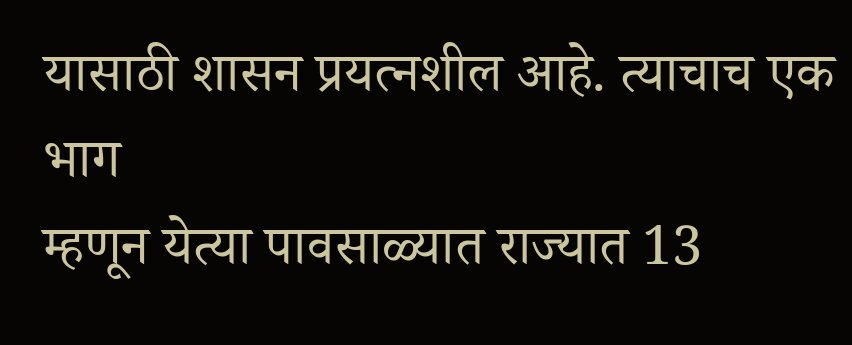यासाठी शासन प्रयत्नशील आहे. त्याचाच एक भाग
म्हणून येत्या पावसाळ्यात राज्यात 13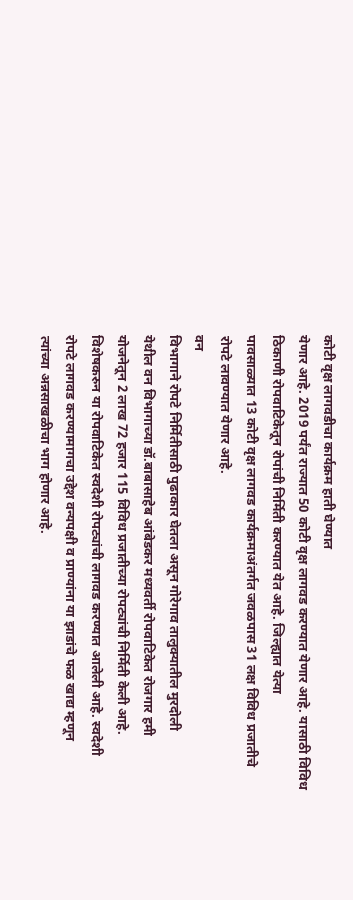कोटी वृक्ष लागवडीचा कार्यक्रम हाती घेण्यात
येणार आहे. 2019 पर्यंत राज्यात 50 कोटी वृक्ष लागवड करण्यात येणार आहे. यासाठी विविध
ठिकाणी रोपवाटिकेतून रोपांची निर्मिती करण्यात येत आहे. जिल्ह्यात येत्या
पावसाळ्यात 13 कोटी वृक्ष लागवड कार्यक्रमाअंतर्गत जवळपास 31 लक्ष विविध प्रजातीचे
रोपटे लावण्यात येणार आहे.
वन
विभागाने रोपटे निर्मितीसाठी पुढाकार घेतला असून गोरेगाव तालुक्यातील मुरदोली
येथील वन विभागाच्या डॉ.बाबासाहेब आंबेडकर मध्यवर्ती रोपवाटिकेत रोजगार हमी
योजनेतून 2 लाख 72 हजार 115 विविध प्रजातीच्या रोपट्यांची निर्मिती केली आहे.
विशेषकरुन या रोपवाटिकेत स्वदेशी रोपट्यांची लागवड करण्यात आलेली आहे. स्वदेशी
रोपटे लागवड करण्यामागचा उद्देश वन्यपक्षी व प्राण्यांना या झाडांचे फळ खाद्य म्हणून
त्यांच्या अन्नसाखळीचा भाग होणार आहे.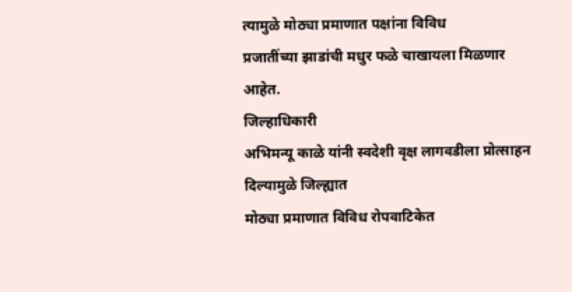त्यामुळे मोठ्या प्रमाणात पक्षांना विविध
प्रजातींच्या झाडांची मधुर फळे चाखायला मिळणार आहेत.
जिल्हाधिकारी
अभिमन्यू काळे यांनी स्वदेशी वृक्ष लागवडीला प्रोत्साहन दिल्यामुळे जिल्ह्यात
मोठ्या प्रमाणात विविध रोपवाटिकेत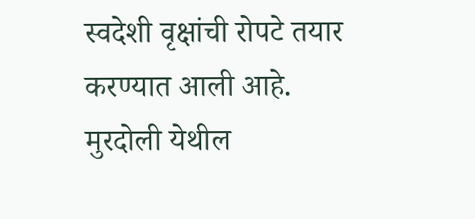स्वदेशी वृक्षांची रोपटे तयार करण्यात आली आहे.
मुरदोली येथील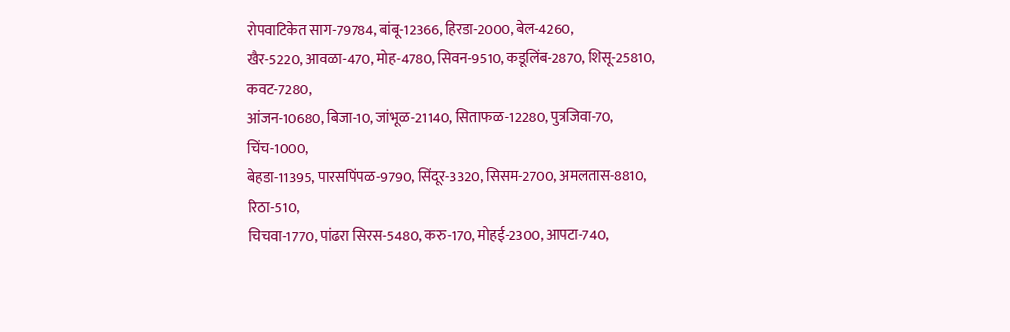रोपवाटिकेत साग-79784, बांबू-12366, हिरडा-2000, बेल-4260,
खैर-5220, आवळा-470, मोह-4780, सिवन-9510, कडूलिंब-2870, शिसू-25810, कवट-7280,
आंजन-10680, बिजा-10, जांभूळ-21140, सिताफळ-12280, पुत्रजिवा-70, चिंच-1000,
बेहडा-11395, पारसपिंपळ-9790, सिंदूर-3320, सिसम-2700, अमलतास-8810, रिठा-510,
चिचवा-1770, पांढरा सिरस-5480, करु-170, मोहई-2300, आपटा-740,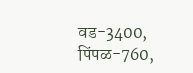वड-3400, पिंपळ-760,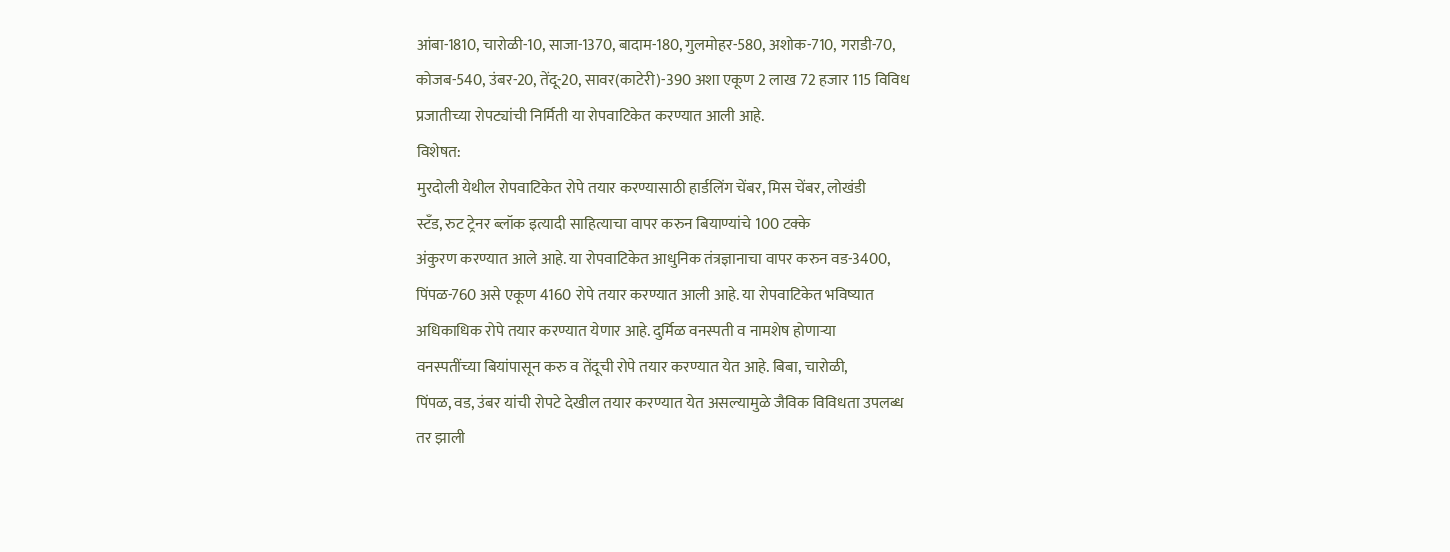आंबा-1810, चारोळी-10, साजा-1370, बादाम-180, गुलमोहर-580, अशोक-710, गराडी-70,
कोजब-540, उंबर-20, तेंदू-20, सावर(काटेरी)-390 अशा एकूण 2 लाख 72 हजार 115 विविध
प्रजातीच्या रोपट्यांची निर्मिती या रोपवाटिकेत करण्यात आली आहे.
विशेषत:
मुरदोली येथील रोपवाटिकेत रोपे तयार करण्यासाठी हार्डलिंग चेंबर, मिस चेंबर, लोखंडी
स्टँड, रुट ट्रेनर ब्लॉक इत्यादी साहित्याचा वापर करुन बियाण्यांचे 100 टक्के
अंकुरण करण्यात आले आहे. या रोपवाटिकेत आधुनिक तंत्रज्ञानाचा वापर करुन वड-3400,
पिंपळ-760 असे एकूण 4160 रोपे तयार करण्यात आली आहे. या रोपवाटिकेत भविष्यात
अधिकाधिक रोपे तयार करण्यात येणार आहे. दुर्मिळ वनस्पती व नामशेष होणाऱ्या
वनस्पतींच्या बियांपासून करु व तेंदूची रोपे तयार करण्यात येत आहे. बिबा, चारोळी,
पिंपळ, वड, उंबर यांची रोपटे देखील तयार करण्यात येत असल्यामुळे जैविक विविधता उपलब्ध
तर झाली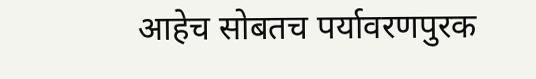आहेच सोबतच पर्यावरणपुरक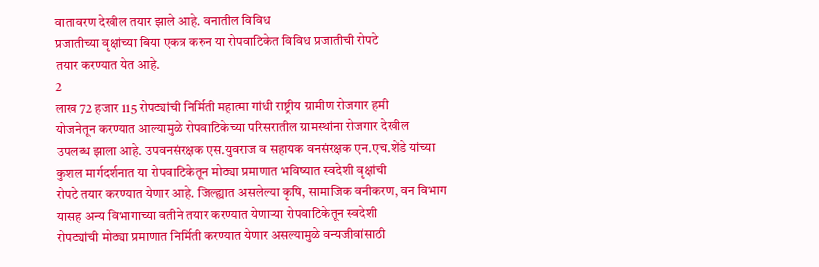वातावरण देखील तयार झाले आहे. वनातील विविध
प्रजातीच्या वृक्षांच्या बिया एकत्र करुन या रोपवाटिकेत विविध प्रजातीची रोपटे
तयार करण्यात येत आहे.
2
लाख 72 हजार 115 रोपट्यांची निर्मिती महात्मा गांधी राष्ट्रीय ग्रामीण रोजगार हमी
योजनेतून करण्यात आल्यामुळे रोपवाटिकेच्या परिसरातील ग्रामस्थांना रोजगार देखील
उपलब्ध झाला आहे. उपवनसंरक्षक एस.युवराज व सहायक वनसंरक्षक एन.एच.शेंडे यांच्या
कुशल मार्गदर्शनात या रोपवाटिकेतून मोठ्या प्रमाणात भविष्यात स्वदेशी वृक्षांची
रोपटे तयार करण्यात येणार आहे. जिल्ह्यात असलेल्या कृषि, सामाजिक वनीकरण, वन विभाग
यासह अन्य विभागाच्या वतीने तयार करण्यात येणाऱ्या रोपवाटिकेतून स्वदेशी
रोपट्यांची मोठ्या प्रमाणात निर्मिती करण्यात येणार असल्यामुळे वन्यजीवांसाठी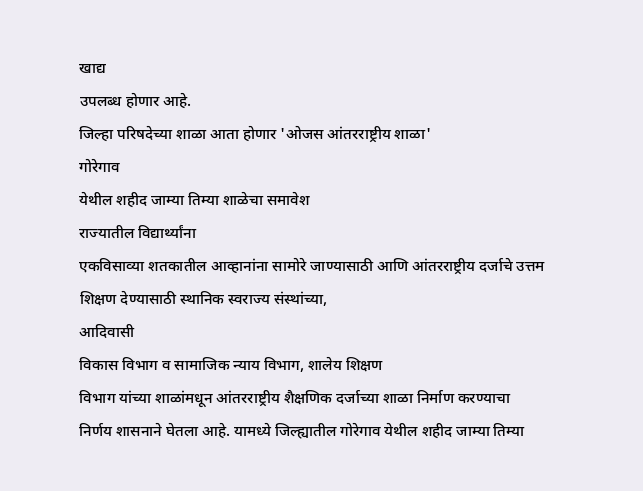खाद्य
उपलब्ध होणार आहे.
जिल्हा परिषदेच्या शाळा आता होणार 'ओजस आंतरराष्ट्रीय शाळा'
गोरेगाव
येथील शहीद जाम्या तिम्या शाळेचा समावेश
राज्यातील विद्यार्थ्यांना
एकविसाव्या शतकातील आव्हानांना सामोरे जाण्यासाठी आणि आंतरराष्ट्रीय दर्जाचे उत्तम
शिक्षण देण्यासाठी स्थानिक स्वराज्य संस्थांच्या,
आदिवासी
विकास विभाग व सामाजिक न्याय विभाग, शालेय शिक्षण
विभाग यांच्या शाळांमधून आंतरराष्ट्रीय शैक्षणिक दर्जाच्या शाळा निर्माण करण्याचा
निर्णय शासनाने घेतला आहे. यामध्ये जिल्ह्यातील गोरेगाव येथील शहीद जाम्या तिम्या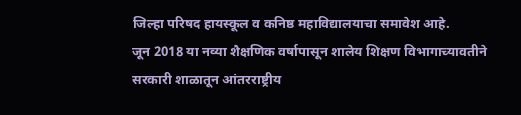जिल्हा परिषद हायस्कूल व कनिष्ठ महाविद्यालयाचा समावेश आहे.
जून 2018 या नव्या शैक्षणिक वर्षापासून शालेय शिक्षण विभागाच्यावतीने
सरकारी शाळातून आंतरराष्ट्रीय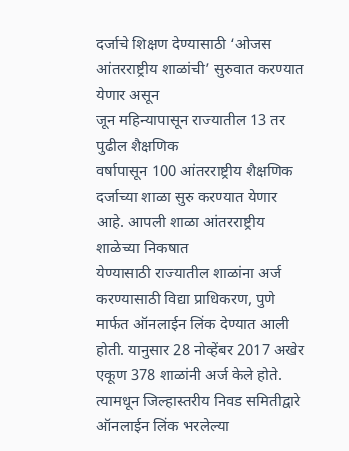दर्जाचे शिक्षण देण्यासाठी ‘ओजस
आंतरराष्ट्रीय शाळांची’ सुरुवात करण्यात येणार असून
जून महिन्यापासून राज्यातील 13 तर पुढील शैक्षणिक
वर्षापासून 100 आंतरराष्ट्रीय शैक्षणिक
दर्जाच्या शाळा सुरु करण्यात येणार आहे. आपली शाळा आंतरराष्ट्रीय शाळेच्या निकषात
येण्यासाठी राज्यातील शाळांना अर्ज करण्यासाठी विद्या प्राधिकरण, पुणे मार्फत ऑनलाईन लिंक देण्यात आली होती. यानुसार 28 नोव्हेंबर 2017 अखेर एकूण 378 शाळांनी अर्ज केले होते. त्यामधून जिल्हास्तरीय निवड समितीद्वारे
ऑनलाईन लिंक भरलेल्या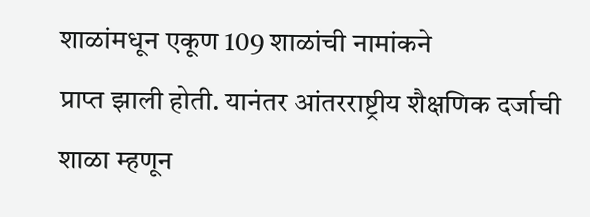शाळांमधून एकूण 109 शाळांची नामांकने
प्राप्त झाली होती. यानंतर आंतरराष्ट्रीय शैक्षणिक दर्जाची शाळा म्हणून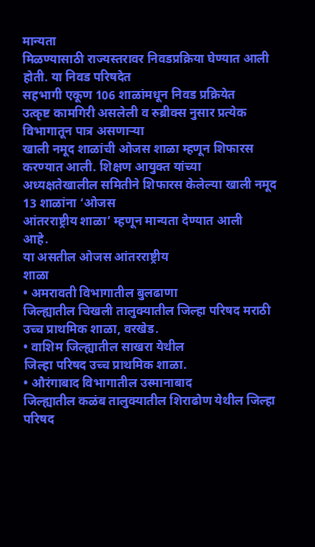मान्यता
मिळण्यासाठी राज्यस्तरावर निवडप्रक्रिया घेण्यात आली होती. या निवड परिषदेत
सहभागी एकूण 106 शाळांमधून निवड प्रक्रियेत
उत्कृष्ट कामगिरी असलेली व रुब्रीक्स नुसार प्रत्येक विभागातून पात्र असणाऱ्या
खाली नमूद शाळांची ओजस शाळा म्हणून शिफारस करण्यात आली. शिक्षण आयुक्त यांच्या
अध्यक्षतेखालील समितीने शिफारस केलेल्या खाली नमूद 13 शाळांना ‘ओजस
आंतरराष्ट्रीय शाळा’ म्हणून मान्यता देण्यात आली
आहे.
या असतील ओजस आंतरराष्ट्रीय
शाळा
• अमरावती विभागातील बुलढाणा
जिल्ह्यातील चिखली तालुक्यातील जिल्हा परिषद मराठी उच्च प्राथमिक शाळा, वरखेड.
• वाशिम जिल्ह्यातील साखरा येथील
जिल्हा परिषद उच्च प्राथमिक शाळा.
• औरंगाबाद विभागातील उस्मानाबाद
जिल्ह्यातील कळंब तालुक्यातील शिराढोण येथील जिल्हा परिषद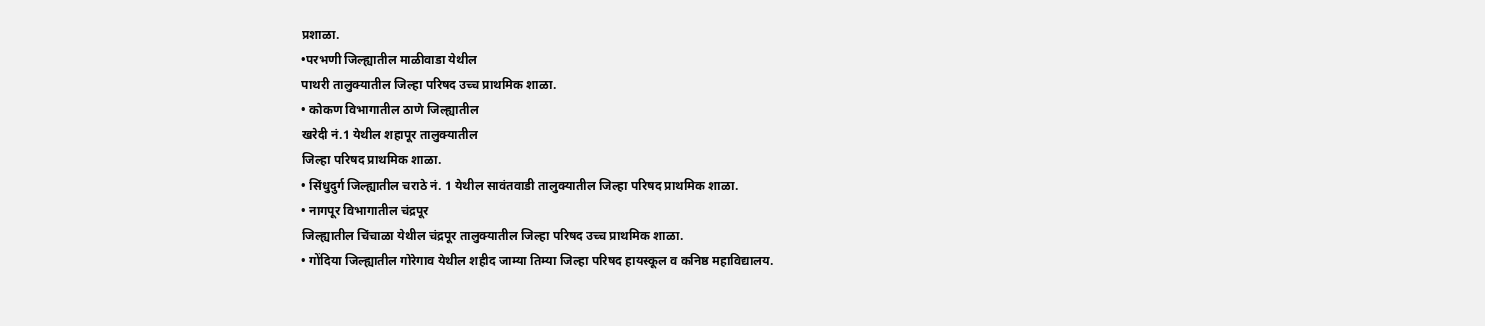प्रशाळा.
•परभणी जिल्ह्यातील माळीवाडा येथील
पाथरी तालुक्यातील जिल्हा परिषद उच्च प्राथमिक शाळा.
• कोकण विभागातील ठाणे जिल्ह्यातील
खरेदी नं.1 येथील शहापूर तालुक्यातील
जिल्हा परिषद प्राथमिक शाळा.
• सिंधुदुर्ग जिल्ह्यातील चराठे नं. 1 येथील सावंतवाडी तालुक्यातील जिल्हा परिषद प्राथमिक शाळा.
• नागपूर विभागातील चंद्रपूर
जिल्ह्यातील चिंचाळा येथील चंद्रपूर तालुक्यातील जिल्हा परिषद उच्च प्राथमिक शाळा.
• गोंदिया जिल्ह्यातील गोरेगाव येथील शहीद जाम्या तिम्या जिल्हा परिषद हायस्कूल व कनिष्ठ महाविद्यालय.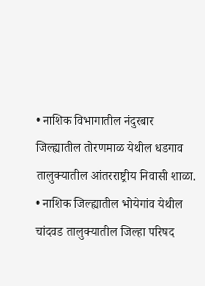• नाशिक विभागातील नंदुरबार
जिल्ह्यातील तोरणमाळ येथील धडगाव तालुक्यातील आंतरराष्ट्रीय निवासी शाळा.
• नाशिक जिल्ह्यातील भोयेगांव येथील
चांदवड तालुक्यातील जिल्हा परिषद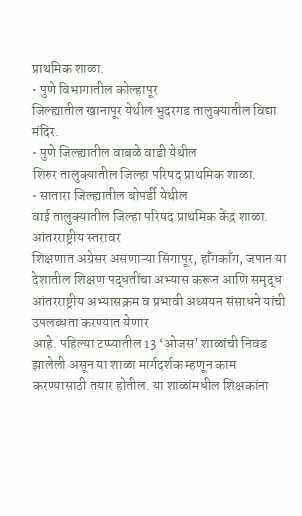प्राथमिक शाळा.
• पुणे विभागातील कोल्हापूर
जिल्ह्यातील खानापूर येथील भुदरगड तालुक्यातील विद्या मंदिर.
• पुणे जिल्ह्यातील वाबळे वाडी येथील
शिरुर तालुक्यातील जिल्हा परिषद प्राथमिक शाळा.
• सातारा जिल्ह्यातील बोपर्डी येथील
वाई तालुक्यातील जिल्हा परिषद प्राथमिक केंद्र शाळा.
आंतरराष्ट्रीय स्तरावर
शिक्षणात अग्रेसर असणाऱ्या सिंगापूर, हाँगकाँग, जपान या देशातील शिक्षण पद्धतींचा अभ्यास करून आणि समृद्ध
आंतरराष्ट्रीय अभ्यासक्रम व प्रभावी अध्ययन संसाधने यांची उपलब्धता करण्यात येणार
आहे. पहिल्या टप्प्यातील 13 ‘ओजस’ शाळांची निवड झालेली असून या शाळा मार्गदर्शक म्हणून काम
करण्यासाठी तयार होतील. या शाळांमधील शिक्षकांना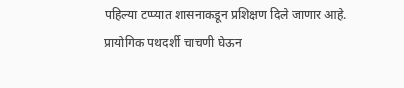पहिल्या टप्प्यात शासनाकडून प्रशिक्षण दिले जाणार आहे.
प्रायोगिक पथदर्शी चाचणी घेऊन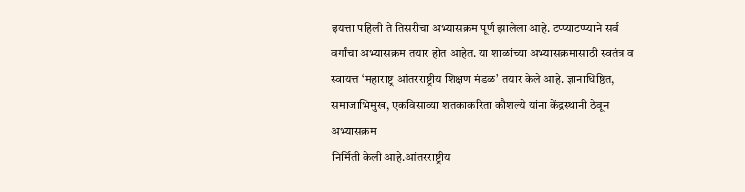इयत्ता पहिली ते तिसरीचा अभ्यासक्रम पूर्ण झालेला आहे. टप्प्याटप्प्याने सर्व
वर्गांचा अभ्यासक्रम तयार होत आहेत. या शाळांच्या अभ्यासक्रमासाठी स्वतंत्र व
स्वायत्त ‘महाराष्ट्र आंतरराष्ट्रीय शिक्षण मंडळ’ तयार केले आहे. ज्ञानाधिष्ठित, समाजाभिमुख, एकविसाव्या शतकाकरिता कौशल्ये यांना केंद्रस्थानी ठेवून अभ्यासक्रम
निर्मिती केली आहे.आंतरराष्ट्रीय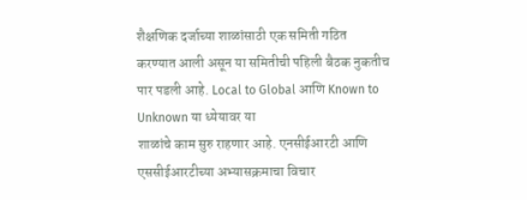शैक्षणिक दर्जाच्या शाळांसाठी एक समिती गठित
करण्यात आली असून या समितीची पहिली बैठक नुकतीच पार पडली आहे. Local to Global आणि Known to Unknown या ध्येयावर या
शाळांचे काम सुरु राहणार आहे. एनसीईआरटी आणि एससीईआरटीच्या अभ्यासक्रमाचा विचार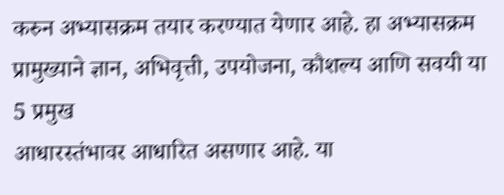करुन अभ्यासक्रम तयार करण्यात येणार आहे. हा अभ्यासक्रम प्रामुख्याने ज्ञान, अभिवृत्ती, उपयोजना, कौशल्य आणि सवयी या 5 प्रमुख
आधारस्तंभावर आधारित असणार आहे. या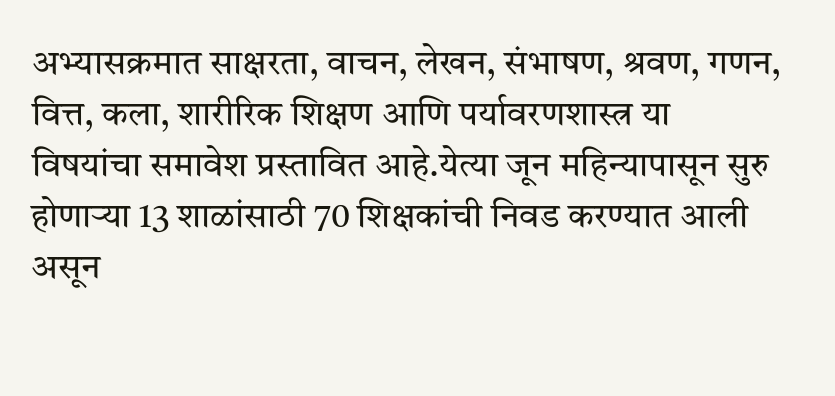अभ्यासक्रमात साक्षरता, वाचन, लेखन, संभाषण, श्रवण, गणन, वित्त, कला, शारीरिक शिक्षण आणि पर्यावरणशास्त्र या
विषयांचा समावेश प्रस्तावित आहे.येत्या जून महिन्यापासून सुरु होणाऱ्या 13 शाळांसाठी 70 शिक्षकांची निवड करण्यात आली
असून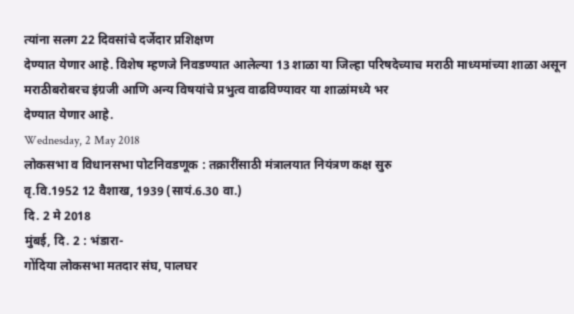त्यांना सलग 22 दिवसांचे दर्जेदार प्रशिक्षण
देण्यात येणार आहे. विशेष म्हणजे निवडण्यात आलेल्या 13 शाळा या जिल्हा परिषदेच्याच मराठी माध्यमांच्या शाळा असून
मराठीबरोबरच इंग्रजी आणि अन्य विषयांचे प्रभुत्व वाढविण्यावर या शाळांमध्ये भर
देण्यात येणार आहे.
Wednesday, 2 May 2018
लोकसभा व विधानसभा पोटनिवडणूक : तक्रारींसाठी मंत्रालयात नियंत्रण कक्ष सुरु
वृ.वि.1952 12 वैशाख, 1939 (सायं.6.30 वा.)
दि. 2 मे 2018
मुंबई, दि. 2 : भंडारा-
गोंदिया लोकसभा मतदार संघ, पालघर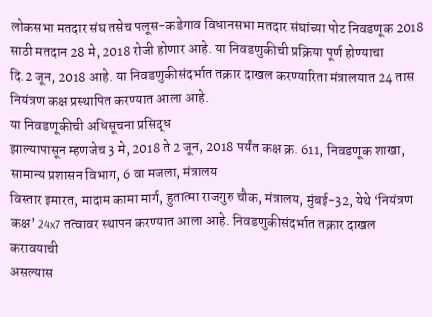लोकसभा मतदार संघ तसेच पलूस-कडेगाव विधानसभा मतदार संघांच्या पोट निवडणूक 2018 साठी मतदान 28 मे, 2018 रोजी होणार आहे. या निवडणुकीची प्रक्रिया पूर्ण होण्याचा
दि.2 जून, 2018 आहे. या निवडणुकीसंदर्भात तक्रार दाखल करण्यारिता मंत्रालयात 24 तास नियंत्रण कक्ष प्रस्थापित करण्यात आला आहे.
या निवडणूकीची अधिसूचना प्रसिद्ध
झाल्यापासून म्हणजेच 3 मे, 2018 ते 2 जून, 2018 पर्यंत कक्ष क्र. 611, निवडणूक शाखा, सामान्य प्रशासन विभाग, 6 वा मजला, मंत्रालय
विस्तार इमारत, मादाम कामा मार्ग, हुतात्मा राजगुरु चौक, मंत्रालय, मुंबई-32, येथे ‘नियंत्रण कक्ष’ 24x7 तत्वावर स्थापन करण्यात आला आहे. निवडणुकीसंदर्भात तक्रार दाखल करावयाची
असल्यास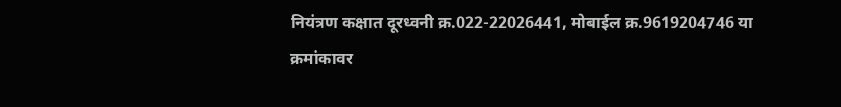नियंत्रण कक्षात दूरध्वनी क्र.022-22026441, मोबाईल क्र.9619204746 या
क्रमांकावर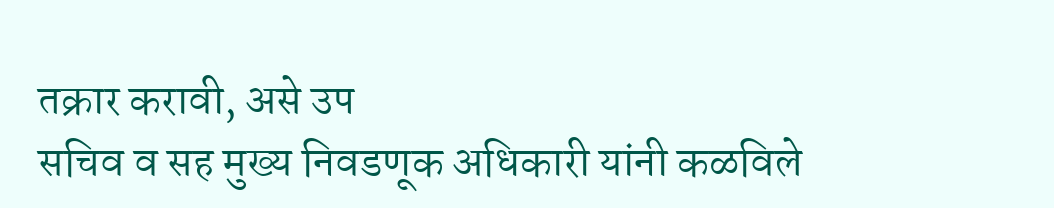तक्रार करावी, असे उप
सचिव व सह मुख्य निवडणूक अधिकारी यांनी कळविले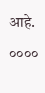आहे.
००००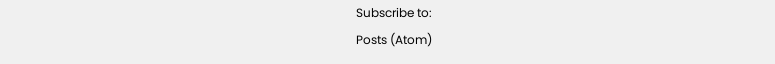Subscribe to:
Posts (Atom)